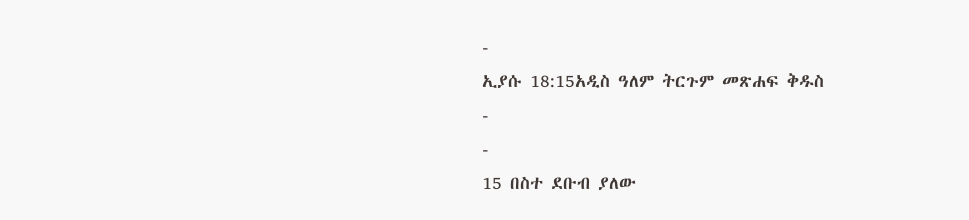-
ኢያሱ 18:15አዲስ ዓለም ትርጉም መጽሐፍ ቅዱስ
-
-
15 በስተ ደቡብ ያለው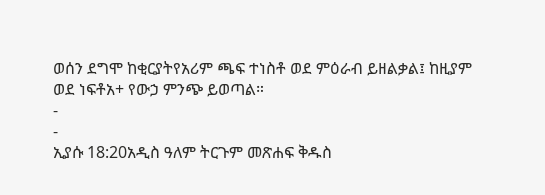ወሰን ደግሞ ከቂርያትየአሪም ጫፍ ተነስቶ ወደ ምዕራብ ይዘልቃል፤ ከዚያም ወደ ነፍቶአ+ የውኃ ምንጭ ይወጣል።
-
-
ኢያሱ 18:20አዲስ ዓለም ትርጉም መጽሐፍ ቅዱስ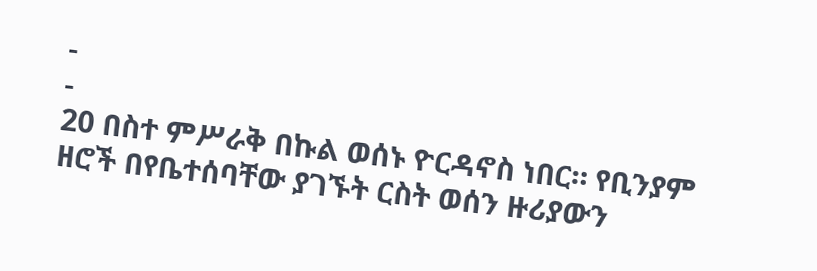-
-
20 በስተ ምሥራቅ በኩል ወሰኑ ዮርዳኖስ ነበር። የቢንያም ዘሮች በየቤተሰባቸው ያገኙት ርስት ወሰን ዙሪያውን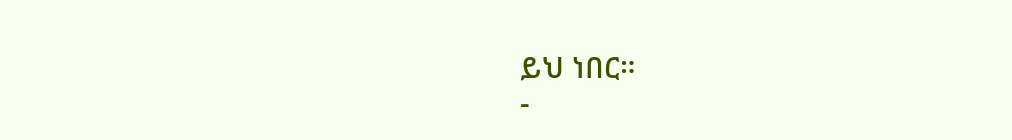ይህ ነበር።
-